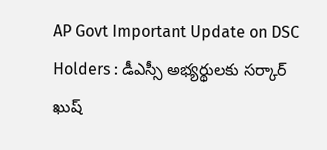AP Govt Important Update on DSC Holders : డీఎస్సీ అభ్య‌ర్థుల‌కు స‌ర్కార్ ఖుష్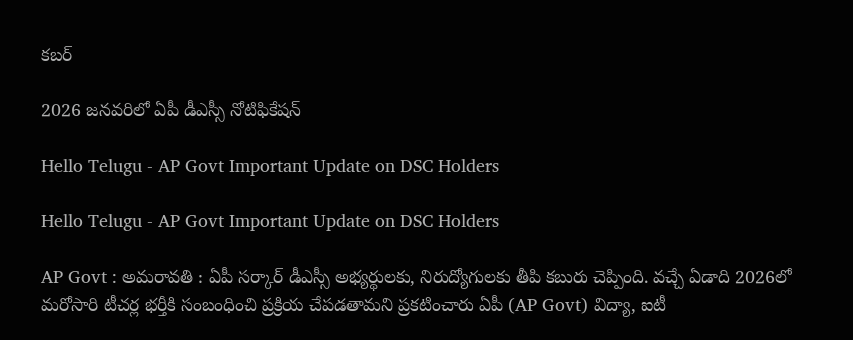క‌బ‌ర్

2026 జ‌న‌వ‌రిలో ఏపీ డీఎస్సీ నోటిఫికేష‌న్

Hello Telugu - AP Govt Important Update on DSC Holders

Hello Telugu - AP Govt Important Update on DSC Holders

AP Govt : అమ‌రావ‌తి : ఏపీ స‌ర్కార్ డీఎస్సీ అభ్య‌ర్థుల‌కు, నిరుద్యోగుల‌కు తీపి క‌బురు చెప్పింది. వ‌చ్చే ఏడాది 2026లో మ‌రోసారి టీచ‌ర్ల భ‌ర్తీకి సంబంధించి ప్ర‌క్రియ చేప‌డ‌తామ‌ని ప్ర‌క‌టించారు ఏపీ (AP Govt) విద్యా, ఐటీ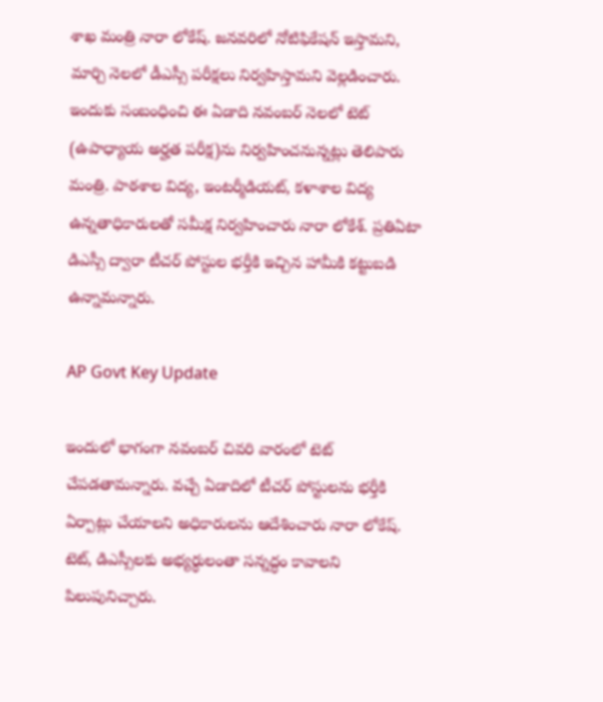శాఖ మంత్రి నారా లోకేష్. జ‌న‌వ‌రిలో నోటిఫికేష‌న్ ఇస్తామ‌ని, మార్చి నెల‌లో డీఎస్సీ ప‌రీక్ష‌లు నిర్వ‌హిస్తామ‌ని వెల్ల‌డించారు. ఇందుకు సంబంధించి ఈ ఏడాది న‌వంబ‌ర్ నెల‌లో టెట్ (ఉపాధ్యాయ అర్హ‌త ప‌రీక్ష‌)ను నిర్వ‌హించ‌నున్న‌ట్లు తెలిపారు మంత్రి. పాఠశాల విద్య, ఇంటర్మీడియట్, కళాశాల విద్య ఉన్నతాధికారులతో సమీక్ష నిర్వహించారు నారా లోకేశ్. ప్రతిఏటా డిఎస్సీ ద్వారా టీచర్ పోస్టుల భర్తీకి ఇచ్చిన హామీకి కట్టుబడి ఉన్నామ‌న్నారు.

AP Govt Key Update

ఇందులో భాగంగా నవంబర్ చివరి వారంలో టెట్ చేప‌డ‌తామ‌న్నారు. వ‌చ్చే ఏడాదిలో టీచర్ పోస్టులను భర్తీకి ఏర్పాట్లు చేయాలని అధికారులను ఆదేశించారు నారా లోకేష్. టెట్, డిఎస్సీలకు అభ్యర్థులంతా సన్నద్ధం కావాలని పిలుపునిచ్చారు.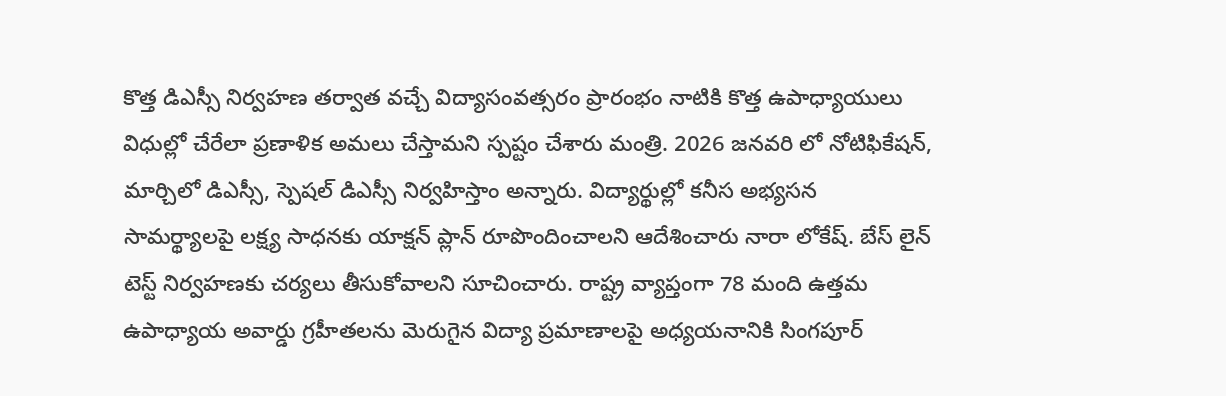కొత్త డిఎస్సీ నిర్వహణ తర్వాత వచ్చే విద్యాసంవత్సరం ప్రారంభం నాటికి కొత్త ఉపాధ్యాయులు విధుల్లో చేరేలా ప్రణాళిక అమలు చేస్తామ‌ని స్ప‌ష్టం చేశారు మంత్రి. 2026 జనవరి లో నోటిఫికేషన్, మార్చిలో డిఎస్సీ, స్పెషల్ డిఎస్సీ నిర్వహిస్తాం అన్నారు. విద్యార్థుల్లో కనీస అభ్యసన సామర్థ్యాలపై లక్ష్య సాధనకు యాక్షన్ ప్లాన్ రూపొందించాలని ఆదేశించారు నారా లోకేష్. బేస్ లైన్ టెస్ట్ నిర్వహణకు చర్యలు తీసుకోవాలని సూచించారు. రాష్ట్ర వ్యాప్తంగా 78 మంది ఉత్తమ ఉపాధ్యాయ అవార్డు గ్రహీతలను మెరుగైన విద్యా ప్రమాణాలపై అధ్యయనానికి సింగపూర్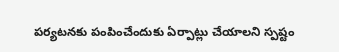పర్యటనకు పంపించేందుకు ఏర్పాట్లు చేయాలని స్ప‌ష్టం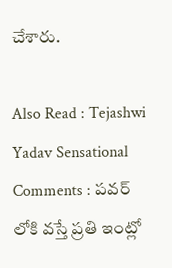చేశారు.

Also Read : Tejashwi Yadav Sensational Comments : ప‌వ‌ర్ లోకి వస్తే ప్ర‌తి ఇంట్లో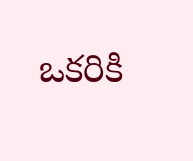ఒక‌రికి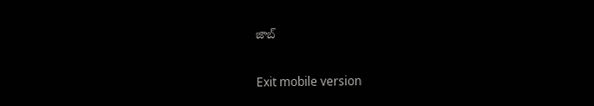జాబ్

Exit mobile version